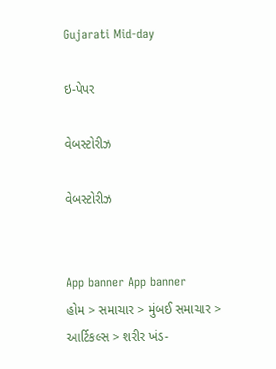Gujarati Mid-day

ઇ-પેપર

વેબસ્ટોરીઝ

વેબસ્ટોરીઝ


App banner App banner
હોમ > સમાચાર > મુંબઈ સમાચાર > આર્ટિકલ્સ > શરીર ખંડ-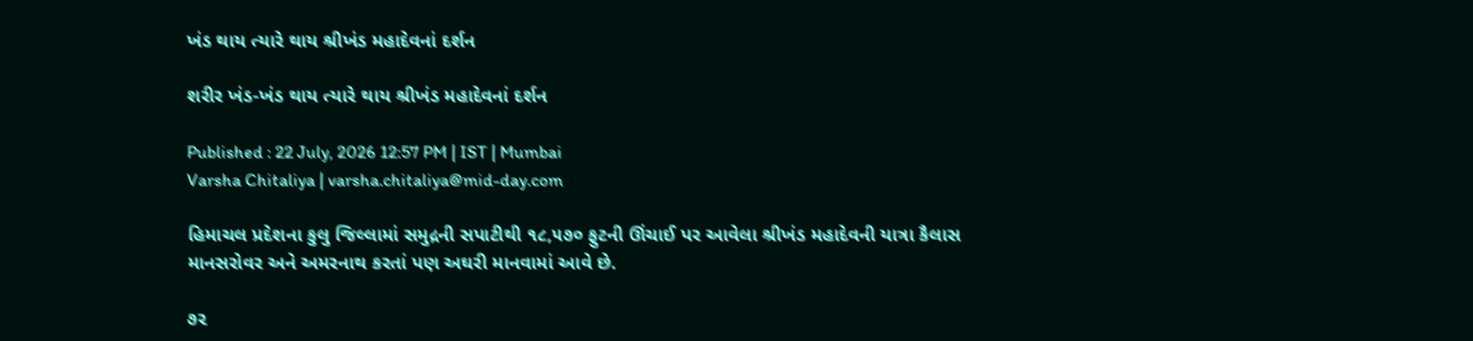ખંડ થાય ત્યારે થાય શ્રીખંડ મહાદેવનાં દર્શન

શરીર ખંડ-ખંડ થાય ત્યારે થાય શ્રીખંડ મહાદેવનાં દર્શન

Published : 22 July, 2026 12:57 PM | IST | Mumbai
Varsha Chitaliya | varsha.chitaliya@mid-day.com

હિમાચલ પ્રદેશના કુલુ જિલ્લામાં સમુદ્રની સપાટીથી ૧૮,૫૭૦ ફુટની ઊંચાઈ પર આવેલા શ્રીખંડ મહાદેવની યાત્રા કૈલાસ માનસરોવર અને અમરનાથ કરતાં પણ અઘરી માનવામાં આવે છે.

૭૨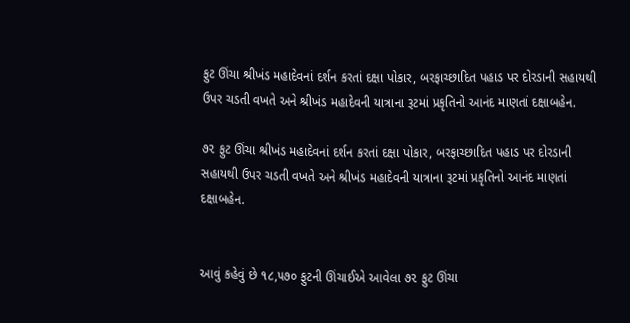ફુટ ઊંચા શ્રીખંડ મહાદેવનાં દર્શન કરતાં દક્ષા પોકાર, બરફાચ્છાદિત પહાડ પર દોરડાની સહાયથી ઉપર ચડતી વખતે અને શ્રીખંડ મહાદેવની યાત્રાના રૂટમાં પ્રકૃતિનો આનંદ માણતાં દક્ષાબહેન.

૭૨ ફુટ ઊંચા શ્રીખંડ મહાદેવનાં દર્શન કરતાં દક્ષા પોકાર, બરફાચ્છાદિત પહાડ પર દોરડાની સહાયથી ઉપર ચડતી વખતે અને શ્રીખંડ મહાદેવની યાત્રાના રૂટમાં પ્રકૃતિનો આનંદ માણતાં દક્ષાબહેન.


આવું કહેવું છે ૧૮,૫૭૦ ફુટની ઊંચાઈએ આવેલા ૭૨ ફુટ ઊંચા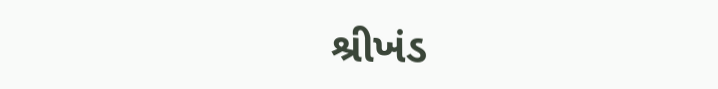શ્રીખંડ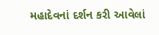મહાદેવનાં દર્શન કરી આવેલાં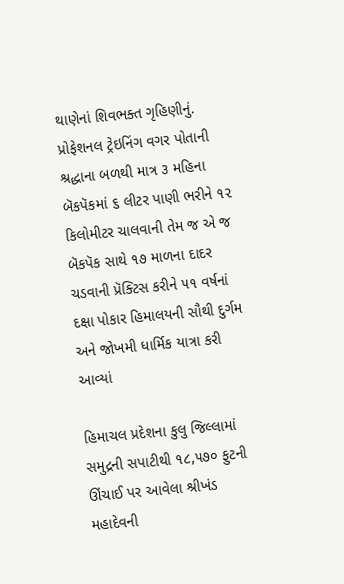થાણેનાં શિવભક્ત ગૃહિણીનું. પ્રોફેશનલ ટ્રેઇનિંગ વગર પોતાની શ્રદ્ધાના બળથી માત્ર ૩ મહિના બૅકપૅકમાં ૬ લીટર પાણી ભરીને ૧૨ કિલોમીટર ચાલવાની તેમ જ એ જ બૅકપૅક સાથે ૧૭ માળના દાદર ચડવાની પ્રૅક્ટિસ કરીને ૫૧ વર્ષનાં દક્ષા પોકાર હિમાલયની સૌથી દુર્ગમ અને જોખમી ધાર્મિક યાત્રા કરી આવ્યાં

હિમાચલ પ્રદેશના કુલુ જિલ્લામાં સમુદ્રની સપાટીથી ૧૮,૫૭૦ ફુટની ઊંચાઈ પર આવેલા શ્રીખંડ મહાદેવની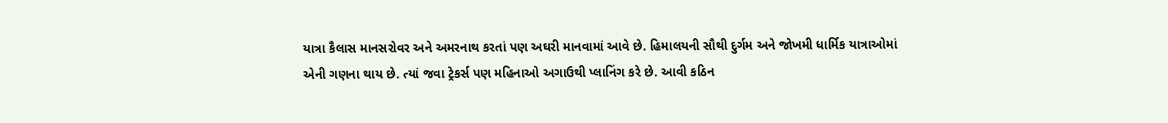યાત્રા કૈલાસ માનસરોવર અને અમરનાથ કરતાં પણ અઘરી માનવામાં આવે છે. હિમાલયની સૌથી દુર્ગમ અને જોખમી ધાર્મિક યાત્રાઓમાં એની ગણના થાય છે. ત્યાં જવા ટ્રેકર્સ પણ મહિનાઓ અગાઉથી પ્લાનિંગ કરે છે. આવી કઠિન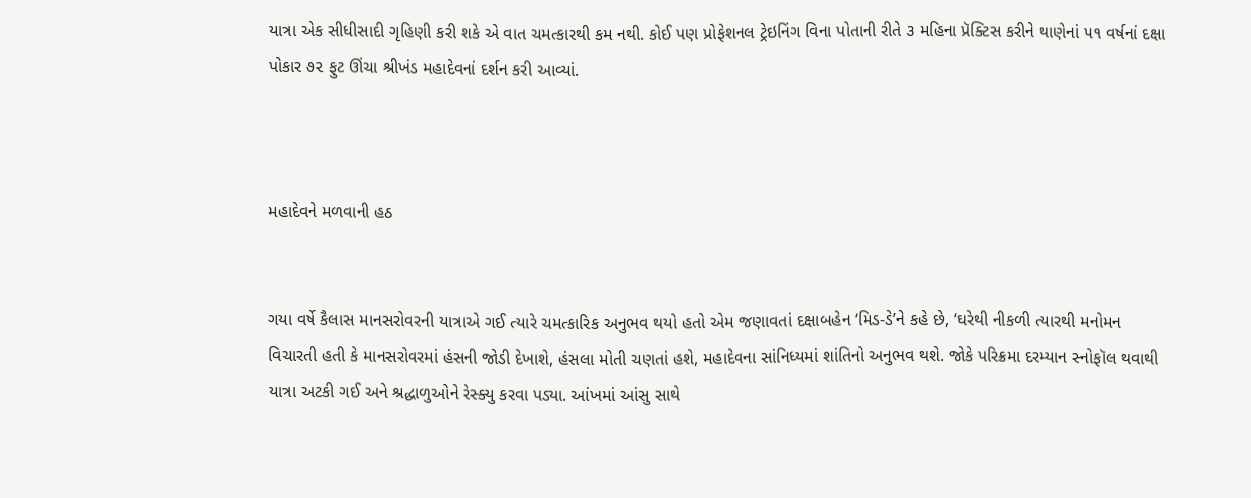યાત્રા એક સીધીસાદી ગૃહિણી કરી શકે એ વાત ચમત્કારથી કમ નથી. કોઈ પણ પ્રોફેશનલ ટ્રેઇનિંગ વિના પોતાની રીતે ૩ મહિના પ્રૅક્ટિસ કરીને થાણેનાં ૫૧ વર્ષનાં દક્ષા પોકાર ૭૨ ફુટ ઊંચા શ્રીખંડ મહાદેવનાં દર્શન કરી આવ્યાં.



મહાદેવને મળવાની હઠ


ગયા વર્ષે કૈલાસ માનસરોવરની યાત્રાએ ગઈ ત્યારે ચમત્કારિક અનુભવ થયો હતો એમ જણાવતાં દક્ષાબહેન ‘મિડ-ડે’ને કહે છે, ‘ઘરેથી નીકળી ત્યારથી મનોમન વિચારતી હતી કે માનસરોવરમાં હંસની જોડી દેખાશે, હંસલા મોતી ચણતાં હશે, મહાદેવના સાંનિધ્યમાં શાંતિનો અનુભવ થશે. જોકે પરિક્રમા દરમ્યાન સ્નોફૉલ થવાથી યાત્રા અટકી ગઈ અને શ્રદ્ધાળુઓને રેસ્ક્યુ કરવા પડ્યા. આંખમાં આંસુ સાથે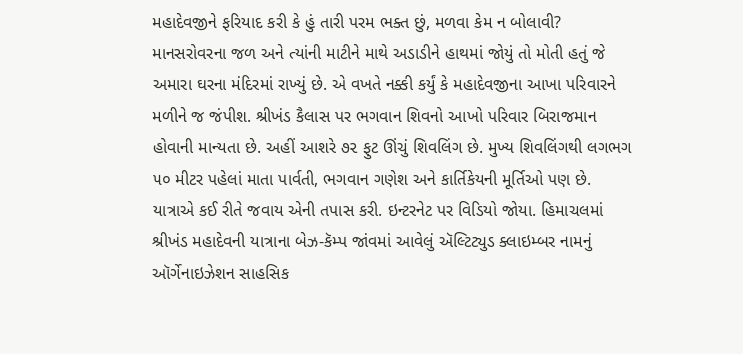મહાદેવજીને ફરિયાદ કરી કે હું તારી પરમ ભક્ત છું, મળવા કેમ ન બોલાવી? માનસરોવરના જળ અને ત્યાંની માટીને માથે અડાડીને હાથમાં જોયું તો મોતી હતું જે અમારા ઘરના મંદિરમાં રાખ્યું છે. એ વખતે નક્કી કર્યું કે મહાદેવજીના આખા પરિવારને મળીને જ જંપીશ. શ્રીખંડ કૈલાસ પર ભગવાન શિવનો આખો પરિવાર બિરાજમાન હોવાની માન્યતા છે. અહીં આશરે ૭૨ ફુટ ઊંચું શિવલિંગ છે. મુખ્ય શિવલિંગથી લગભગ ૫૦ મીટર પહેલાં માતા પાર્વતી, ભગવાન ગણેશ અને કાર્તિકેયની મૂર્તિઓ પણ છે. યાત્રાએ કઈ રીતે જવાય એની તપાસ કરી. ઇન્ટરનેટ પર વિડિયો જોયા. હિમાચલમાં શ્રીખંડ મહાદેવની યાત્રાના બેઝ-કૅમ્પ જાંવમાં આવેલું ઍલ્ટિટ્યુડ ક્લાઇમ્બર નામનું ઑર્ગેનાઇઝેશન સાહસિક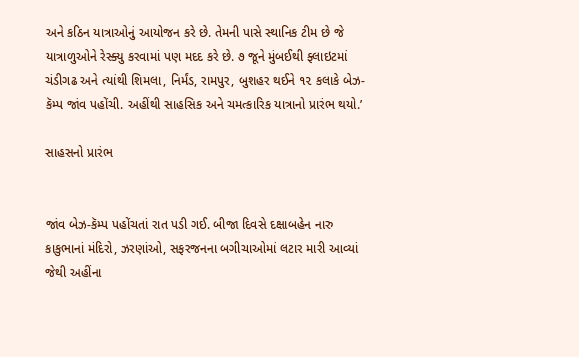અને કઠિન યાત્રાઓનું આયોજન કરે છે. તેમની પાસે સ્થાનિક ટીમ છે જે યાત્રાળુઓને રેસ્ક્યુ કરવામાં પણ મદદ કરે છે. ૭ જૂને મુંબઈથી ફ્લાઇટમાં ચંડીગઢ અને ત્યાંથી શિમલા, નિર્મંડ, રામપુર, બુશહર થઈને ૧૨ કલાકે બેઝ-કૅમ્પ જાંવ પહોંચી. અહીંથી સાહસિક અને ચમત્કારિક યાત્રાનો પ્રારંભ થયો.’

સાહસનો પ્રારંભ


જાંવ બેઝ-કૅમ્પ પહોંચતાં રાત પડી ગઈ. બીજા દિવસે દક્ષાબહેન નારુ કાકુભાનાં મંદિરો, ઝરણાંઓ, સફરજનના બગીચાઓમાં લટાર મારી આવ્યાં જેથી અહીંના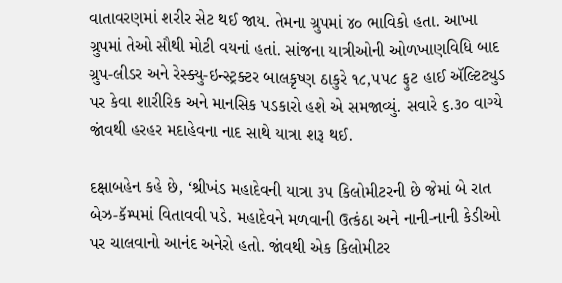વાતાવરણમાં શરીર સેટ થઈ જાય. તેમના ગ્રુપમાં ૪૦ ભાવિકો હતા. આખા ગ્રુપમાં તેઓ સૌથી મોટી વયનાં હતાં. સાંજના યાત્રીઓની ઓળખાણવિધિ બાદ ગ્રુપ-લીડર અને રેસ્ક્યુ-ઇન્સ્ટ્રક્ટર બાલકૃષ્ણ ઠાકુરે ૧૮,૫૫૮ ફુટ હાઈ ઍલ્ટિટ્યુડ પર કેવા શારીરિક અને માનસિક પડકારો હશે એ સમજાવ્યું. સવારે ૬.૩૦ વાગ્યે જાંવથી હરહર મદાહેવના નાદ સાથે યાત્રા શરૂ થઈ.

દક્ષાબહેન કહે છે, ‘શ્રીખંડ મહાદેવની યાત્રા ૩૫ કિલોમીટરની છે જેમાં બે રાત બેઝ-કૅમ્પમાં વિતાવવી પડે. મહાદેવને મળવાની ઉત્કંઠા અને નાની-નાની કેડીઓ પર ચાલવાનો આનંદ અનેરો હતો. જાંવથી એક કિલોમીટર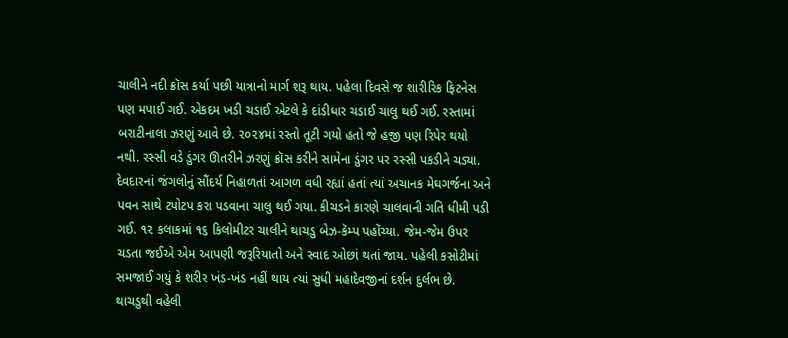ચાલીને નદી ક્રૉસ કર્યા પછી યાત્રાનો માર્ગ શરૂ થાય. પહેલા દિવસે જ શારીરિક ફિટનેસ પણ મપાઈ ગઈ. એકદમ ખડી ચડાઈ એટલે કે દાંડીધાર ચડાઈ ચાલુ થઈ ગઈ. રસ્તામાં બરાટીનાલા ઝરણું આવે છે. ૨૦૨૪માં રસ્તો તૂટી ગયો હતો જે હજી પણ રિપેર થયો નથી. રસ્સી વડે ડુંગર ઊતરીને ઝરણું ક્રૉસ કરીને સામેના ડુંગર પર રસ્સી પકડીને ચડ્યા. દેવદારનાં જંગલોનું સૌંદર્ય નિહાળતાં આગળ વધી રહ્યાં હતાં ત્યાં અચાનક મેઘગર્જના અને પવન સાથે ટપોટપ કરા પડવાના ચાલુ થઈ ગયા. કીચડને કારણે ચાલવાની ગતિ ધીમી પડી ગઈ. ૧૨ કલાકમાં ૧૬ કિલોમીટર ચાલીને થાચડુ બેઝ-કૅમ્પ પહોંચ્યા. જેમ-જેમ ઉપર ચડતા જઈએ એમ આપણી જરૂરિયાતો અને સ્વાદ ઓછાં થતાં જાય. પહેલી કસોટીમાં સમજાઈ ગયું કે શરીર ખંડ-ખંડ નહીં થાય ત્યાં સુધી મહાદેવજીનાં દર્શન દુર્લભ છે. થાચડુથી વહેલી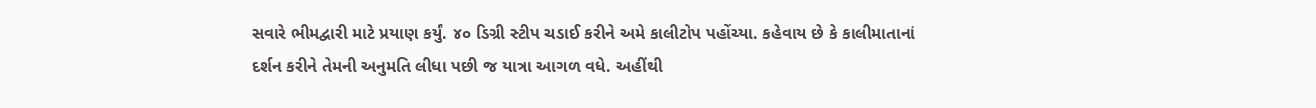સવારે ભીમદ્વારી માટે પ્રયાણ કર્યું. ૪૦ ડિગ્રી સ્ટીપ ચડાઈ કરીને અમે કાલીટોપ પહોંચ્યા. કહેવાય છે કે કાલીમાતાનાં દર્શન કરીને તેમની અનુમતિ લીધા પછી જ યાત્રા આગળ વધે. અહીંથી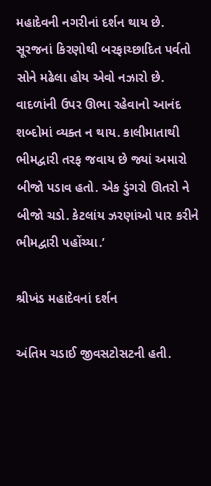મહાદેવની નગરીનાં દર્શન થાય છે. સૂરજનાં કિરણોથી બરફાચ્છાદિત પર્વતો સોને મઢેલા હોય એવો નઝારો છે. વાદળાંની ઉપર ઊભા રહેવાનો આનંદ શબ્દોમાં વ્યક્ત ન થાય. કાલીમાતાથી ભીમદ્વારી તરફ જવાય છે જ્યાં અમારો બીજો પડાવ હતો. એક ડુંગરો ઊતરો ને બીજો ચડો. કેટલાંય ઝરણાંઓ પાર કરીને ભીમદ્વારી પહોંચ્યા.’

શ્રીખંડ મહાદેવનાં દર્શન

અંતિમ ચડાઈ જીવસટોસટની હતી.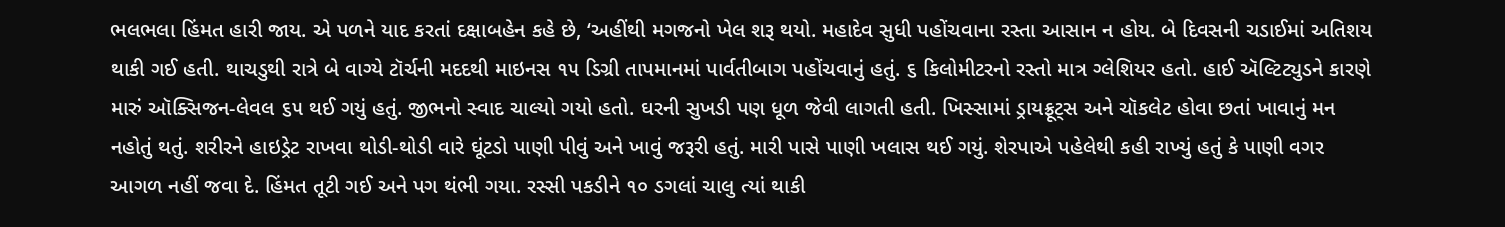ભલભલા હિંમત હારી જાય. એ પળને યાદ કરતાં દક્ષાબહેન કહે છે, ‘અહીંથી મગજનો ખેલ શરૂ થયો. મહાદેવ સુધી પહોંચવાના રસ્તા આસાન ન હોય. બે દિવસની ચડાઈમાં અતિશય થાકી ગઈ હતી. થાચડુથી રાત્રે બે વાગ્યે ટૉર્ચની મદદથી માઇનસ ૧૫ ડિગ્રી તાપમાનમાં પાર્વતીબાગ પહોંચવાનું હતું. ૬ કિલોમીટરનો રસ્તો માત્ર ગ્લેશિયર હતો. હાઈ ઍલ્ટિટ્યુડને કારણે મારું ઑક્સિજન-લેવલ ૬૫ થઈ ગયું હતું. જીભનો સ્વાદ ચાલ્યો ગયો હતો. ઘરની સુખડી પણ ધૂળ જેવી લાગતી હતી. ખિસ્સામાં ડ્રાયફ્રૂટ્સ અને ચૉકલેટ હોવા છતાં ખાવાનું મન નહોતું થતું. શરીરને હાઇડ્રેટ રાખવા થોડી-થોડી વારે ઘૂંટડો પાણી પીવું અને ખાવું જરૂરી હતું. મારી પાસે પાણી ખલાસ થઈ ગયું. શેરપાએ પહેલેથી કહી રાખ્યું હતું કે પાણી વગર આગળ નહીં જવા દે. હિંમત તૂટી ગઈ અને પગ થંભી ગયા. રસ્સી પકડીને ૧૦ ડગલાં ચાલુ ત્યાં થાકી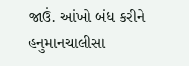જાઉં. આંખો બંધ કરીને હનુમાનચાલીસા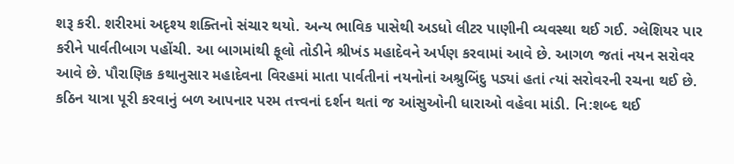શરૂ કરી. શરીરમાં અદૃશ્ય શક્તિનો સંચાર થયો. અન્ય ભાવિક પાસેથી અડધો લીટર પાણીની વ્યવસ્થા થઈ ગઈ. ગ્લેશિયર પાર કરીને પાર્વતીબાગ પહોંચી. આ બાગમાંથી ફૂલો તોડીને શ્રીખંડ મહાદેવને અર્પણ કરવામાં આવે છે. આગળ જતાં નયન સરોવર આવે છે. પૌરાણિક કથાનુસાર મહાદેવના વિરહમાં માતા પાર્વતીનાં નયનોનાં અશ્રુબિંદુ પડ્યાં હતાં ત્યાં સરોવરની રચના થઈ છે. કઠિન યાત્રા પૂરી કરવાનું બળ આપનાર પરમ તત્ત્વનાં દર્શન થતાં જ આંસુઓની ધારાઓ વહેવા માંડી. નિ:શબ્દ થઈ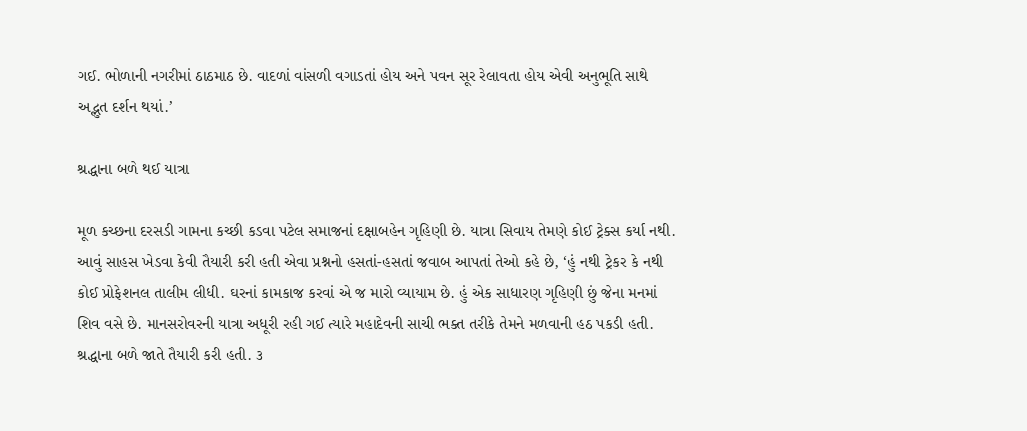ગઈ. ભોળાની નગરીમાં ઠાઠમાઠ છે. વાદળાં વાંસળી વગાડતાં હોય અને પવન સૂર રેલાવતા હોય એવી અનુભૂતિ સાથે અદ્ભુત દર્શન થયાં.’

શ્રદ્ધાના બળે થઈ યાત્રા

મૂળ કચ્છના દરસડી ગામના કચ્છી કડવા પટેલ સમાજનાં દક્ષાબહેન ગૃહિણી છે. યાત્રા સિવાય તેમણે કોઈ ટ્રેક્સ કર્યા નથી. આવું સાહસ ખેડવા કેવી તૈયારી કરી હતી એવા પ્રશ્નનો હસતાં-હસતાં જવાબ આપતાં તેઓ કહે છે, ‘હું નથી ટ્રેકર કે નથી કોઈ પ્રોફેશનલ તાલીમ લીધી. ઘરનાં કામકાજ કરવાં એ જ મારો વ્યાયામ છે. હું એક સાધારણ ગૃહિણી છું જેના મનમાં શિવ વસે છે. માનસરોવરની યાત્રા અધૂરી રહી ગઈ ત્યારે મહાદેવની સાચી ભક્ત તરીકે તેમને મળવાની હઠ પકડી હતી. શ્રદ્ધાના બળે જાતે તૈયારી કરી હતી. ૩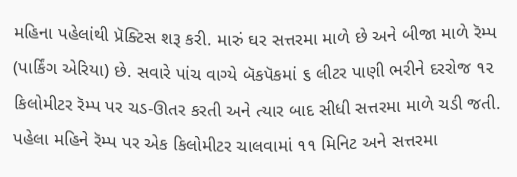મહિના પહેલાંથી પ્રૅક્ટિસ શરૂ કરી. મારું ઘર સત્તરમા માળે છે અને બીજા માળે રૅમ્પ (પાર્કિંગ એરિયા) છે. સવારે પાંચ વાગ્યે બૅકપૅકમાં ૬ લીટર પાણી ભરીને દરરોજ ૧૨ કિલોમીટર રૅમ્પ પર ચડ-ઊતર કરતી અને ત્યાર બાદ સીધી સત્તરમા માળે ચડી જતી. પહેલા મહિને રૅમ્પ પર એક કિલોમીટર ચાલવામાં ૧૧ મિનિટ અને સત્તરમા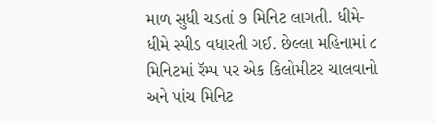માળ સુધી ચડતાં ૭ મિનિટ લાગતી. ધીમે-ધીમે સ્પીડ વધારતી ગઈ. છેલ્લા મહિનામાં ૮ મિનિટમાં રૅમ્પ પર એક કિલોમીટર ચાલવાનો અને પાંચ મિનિટ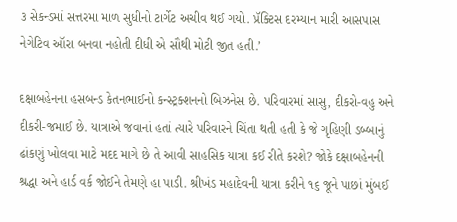૩ સેકન્ડમાં સત્તરમા માળ સુધીનો ટાર્ગેટ અચીવ થઈ ગયો. પ્રૅક્ટિસ દરમ્યાન મારી આસપાસ નેગેટિવ ઑરા બનવા નહોતી દીધી એ સૌથી મોટી જીત હતી.’

દક્ષાબહેનના હસબન્ડ કેતનભાઈનો કન્સ્ટ્રક્શનનો બિઝનેસ છે. પરિવારમાં સાસુ, દીકરો-વહુ અને દીકરી-જમાઈ છે. યાત્રાએ જવાનાં હતાં ત્યારે પરિવારને ચિંતા થતી હતી કે જે ગૃહિણી ડબ્બાનું ઢાંકણું ખોલવા માટે મદદ માગે છે તે આવી સાહસિક યાત્રા કઈ રીતે કરશે? જોકે દક્ષાબહેનની શ્રદ્ધા અને હાર્ડ વર્ક જોઈને તેમણે હા પાડી. શ્રીખંડ મહાદેવની યાત્રા કરીને ૧૬ જૂને પાછાં મુંબઈ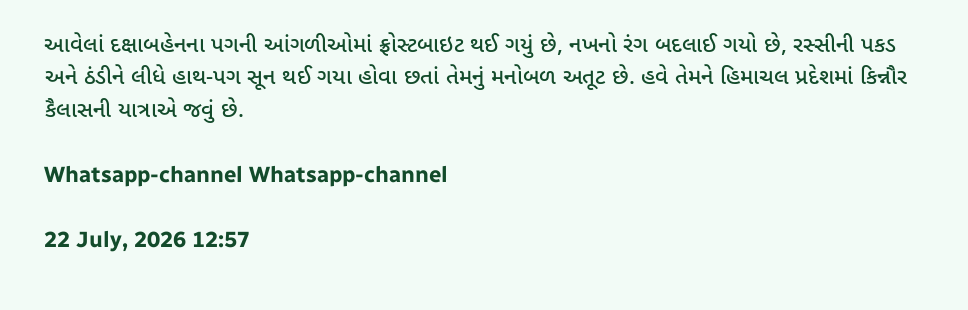આવેલાં દક્ષાબહેનના પગની આંગળીઓમાં ફ્રોસ્ટબાઇટ થઈ ગયું છે, નખનો રંગ બદલાઈ ગયો છે, રસ્સીની પકડ અને ઠંડીને લીધે હાથ-પગ સૂન થઈ ગયા હોવા છતાં તેમનું મનોબળ અતૂટ છે. હવે તેમને હિમાચલ પ્રદેશમાં કિન્નૌર કૈલાસની યાત્રાએ જવું છે.

Whatsapp-channel Whatsapp-channel

22 July, 2026 12:57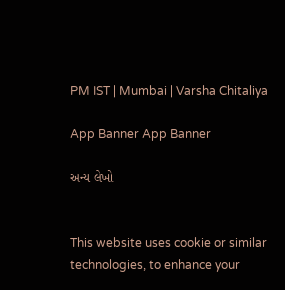PM IST | Mumbai | Varsha Chitaliya

App Banner App Banner

અન્ય લેખો


This website uses cookie or similar technologies, to enhance your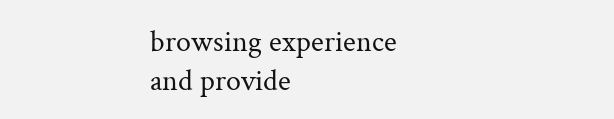browsing experience and provide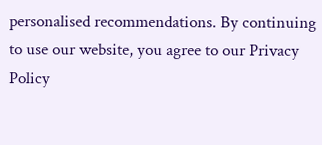personalised recommendations. By continuing to use our website, you agree to our Privacy Policy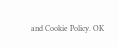and Cookie Policy. OK